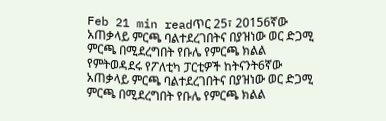Feb 21 min readጥር 25፣ 20156ኛው አጠቃላይ ምርጫ ባልተደረገበትና በያዝነው ወር ድጋሚ ምርጫ በሚደረግበት የቡሌ የምርጫ ክልል የምትወዳደሩ የፖለቲካ ፓርቲዎች ከትናንት6ኛው አጠቃላይ ምርጫ ባልተደረገበትና በያዝነው ወር ድጋሚ ምርጫ በሚደረግበት የቡሌ የምርጫ ክልል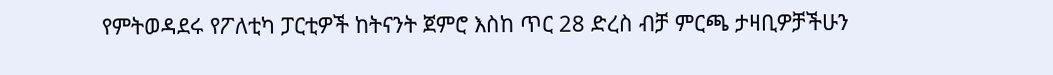የምትወዳደሩ የፖለቲካ ፓርቲዎች ከትናንት ጀምሮ እስከ ጥር 28 ድረስ ብቻ ምርጫ ታዛቢዎቻችሁን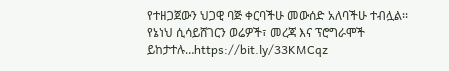የተዘጋጀውን ህጋዊ ባጅ ቀርባችሁ መውሰድ አለባችሁ ተብሏል፡፡ የኔነህ ሲሳይሸገርን ወሬዎች፣ መረጃ እና ፕሮግራሞች ይከታተሉ…https://bit.ly/33KMCqz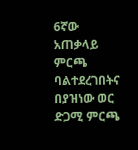6ኛው አጠቃላይ ምርጫ ባልተደረገበትና በያዝነው ወር ድጋሚ ምርጫ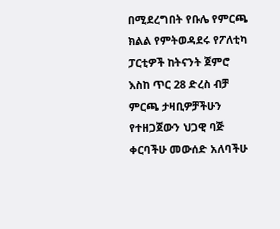በሚደረግበት የቡሌ የምርጫ ክልል የምትወዳደሩ የፖለቲካ ፓርቲዎች ከትናንት ጀምሮ እስከ ጥር 28 ድረስ ብቻ ምርጫ ታዛቢዎቻችሁን የተዘጋጀውን ህጋዊ ባጅ ቀርባችሁ መውሰድ አለባችሁ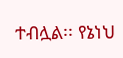ተብሏል፡፡ የኔነህ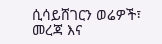ሲሳይሸገርን ወሬዎች፣ መረጃ እና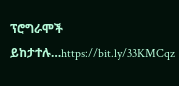ፕሮግራሞች ይከታተሉ…https://bit.ly/33KMCqz